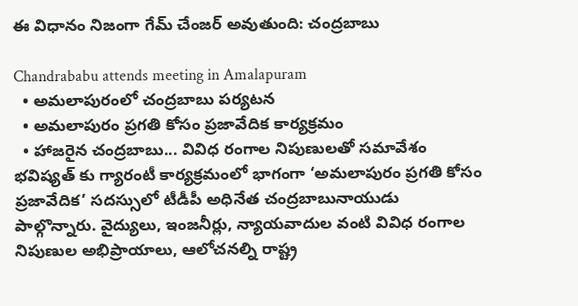ఈ విధానం నిజంగా గేమ్ చేంజర్ అవుతుంది: చంద్రబాబు

Chandrababu attends meeting in Amalapuram
  • అమలాపురంలో చంద్రబాబు పర్యటన
  • అమలాపురం ప్రగతి కోసం ప్రజావేదిక కార్యక్రమం
  • హాజరైన చంద్రబాబు... వివిధ రంగాల నిపుణులతో సమావేశం
భవిష్యత్ కు గ్యారంటీ కార్యక్రమంలో భాగంగా ‘అమలాపురం ప్రగతి కోసం ప్రజావేదిక’ సదస్సులో టీడీపీ అధినేత చంద్రబాబునాయుడు పాల్గొన్నారు. వైద్యులు, ఇంజనీర్లు, న్యాయవాదుల వంటి వివిధ రంగాల నిపుణుల అభిప్రాయాలు, ఆలోచనల్ని రాష్ట్ర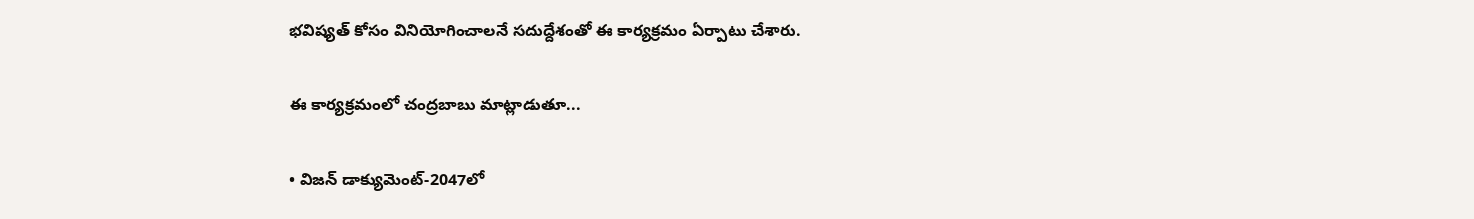భవిష్యత్ కోసం వినియోగించాలనే సదుద్దేశంతో ఈ కార్యక్రమం ఏర్పాటు చేశారు.

ఈ కార్యక్రమంలో చంద్రబాబు మాట్లాడుతూ...

• విజన్ డాక్యుమెంట్-2047లో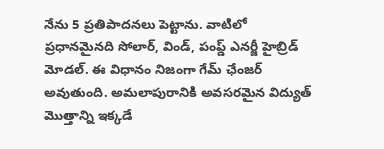నేను 5 ప్రతిపాదనలు పెట్టాను. వాటిలో ప్రధానమైనది సోలార్, విండ్, పంప్డ్ ఎనర్జీ హైబ్రిడ్ మోడల్. ఈ విధానం నిజంగా గేమ్ ఛేంజర్ అవుతుంది. అమలాపురానికి అవసరమైన విద్యుత్ మొత్తాన్ని ఇక్కడే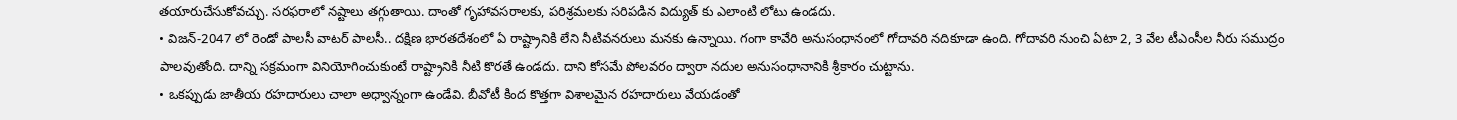తయారుచేసుకోవచ్చు. సరఫరాలో నష్టాలు తగ్గుతాయి. దాంతో గృహావసరాలకు, పరిశ్రమలకు సరిపడిన విద్యుత్ కు ఎలాంటి లోటు ఉండదు.
• విజన్-2047 లో రెండో పాలసీ వాటర్ పాలసీ.. దక్షిణ భారతదేశంలో ఏ రాష్ట్రానికి లేని నీటివనరులు మనకు ఉన్నాయి. గంగా కావేరి అనుసంధానంలో గోదావరి నదికూడా ఉంది. గోదావరి నుంచి ఏటా 2, 3 వేల టీఎంసీల నీరు సముద్రం పాలవుతోంది. దాన్ని సక్రమంగా వినియోగించుకుంటే రాష్ట్రానికి నీటి కొరతే ఉండదు. దాని కోసమే పోలవరం ద్వారా నదుల అనుసంధానానికి శ్రీకారం చుట్టాను.
• ఒకప్పుడు జాతీయ రహదారులు చాలా అధ్వాన్నంగా ఉండేవి. బీవోటీ కింద కొత్తగా విశాలమైన రహదారులు వేయడంతో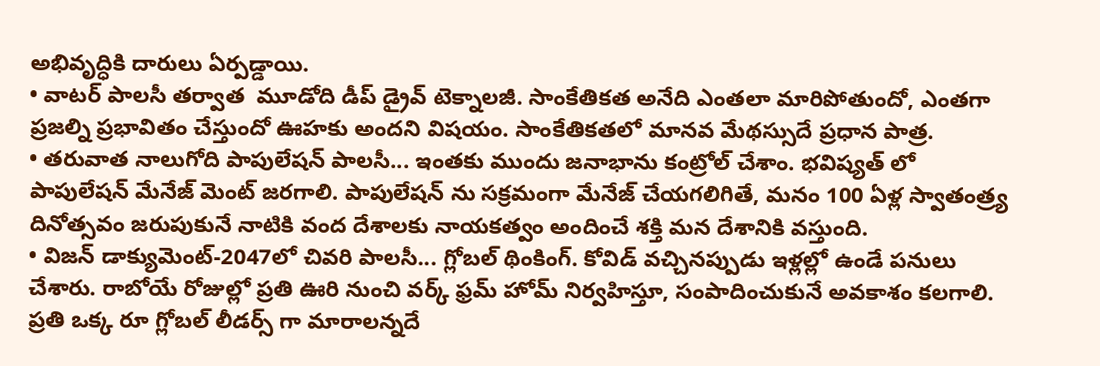అభివృద్ధికి దారులు ఏర్పడ్డాయి.
• వాటర్ పాలసీ తర్వాత  మూడోది డీప్ డ్రైవ్ టెక్నాలజీ. సాంకేతికత అనేది ఎంతలా మారిపోతుందో, ఎంతగా ప్రజల్ని ప్రభావితం చేస్తుందో ఊహకు అందని విషయం. సాంకేతికతలో మానవ మేథస్సుదే ప్రధాన పాత్ర.
• తరువాత నాలుగోది పాపులేషన్ పాలసీ... ఇంతకు ముందు జనాభాను కంట్రోల్ చేశాం. భవిష్యత్ లో పాపులేషన్ మేనేజ్ మెంట్ జరగాలి. పాపులేషన్ ను సక్రమంగా మేనేజ్ చేయగలిగితే, మనం 100 ఏళ్ల స్వాతంత్ర్య దినోత్సవం జరుపుకునే నాటికి వంద దేశాలకు నాయకత్వం అందించే శక్తి మన దేశానికి వస్తుంది.
• విజన్ డాక్యుమెంట్-2047లో చివరి పాలసీ... గ్లోబల్ థింకింగ్. కోవిడ్ వచ్చినప్పుడు ఇళ్లల్లో ఉండే పనులు చేశారు. రాబోయే రోజుల్లో ప్రతి ఊరి నుంచి వర్క్ ఫ్రమ్ హోమ్ నిర్వహిస్తూ, సంపాదించుకునే అవకాశం కలగాలి. ప్రతి ఒక్క రూ గ్లోబల్ లీడర్స్ గా మారాలన్నదే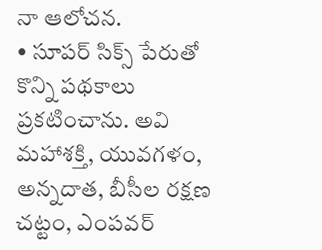నా ఆలోచన.
• సూపర్ సిక్స్ పేరుతో కొన్ని పథకాలు ప్రకటించాను. అవి మహాశక్తి, యువగళం, అన్నదాత, బీసీల రక్షణ చట్టం, ఎంపవర్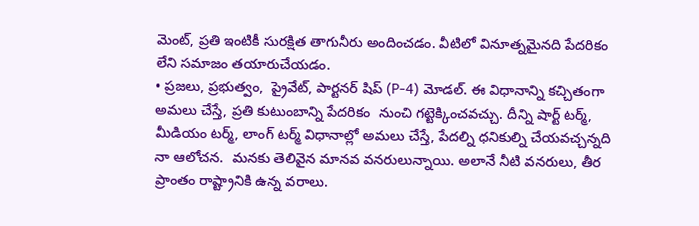మెంట్, ప్రతి ఇంటికీ సురక్షిత తాగునీరు అందించడం. వీటిలో వినూత్నమైనది పేదరికం లేని సమాజం తయారుచేయడం.
• ప్రజలు, ప్రభుత్వం,  ప్రైవేట్, పార్టనర్ షిప్ (P-4) మోడల్. ఈ విధానాన్ని కచ్చితంగా అమలు చేస్తే, ప్రతి కుటుంబాన్ని పేదరికం  నుంచి గట్టెక్కించవచ్చు. దీన్ని షార్ట్ టర్మ్, మీడియం టర్మ్, లాంగ్ టర్మ్ విధానాల్లో అమలు చేస్తే, పేదల్ని ధనికుల్ని చేయవచ్చన్నది నా ఆలోచన.  మనకు తెలివైన మానవ వనరులున్నాయి. అలానే నీటి వనరులు, తీర ప్రాంతం రాష్ట్రానికి ఉన్న వరాలు.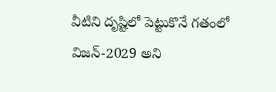వీటిని దృష్టిలో పెట్టుకొనే గతంలో విజన్-2029 అని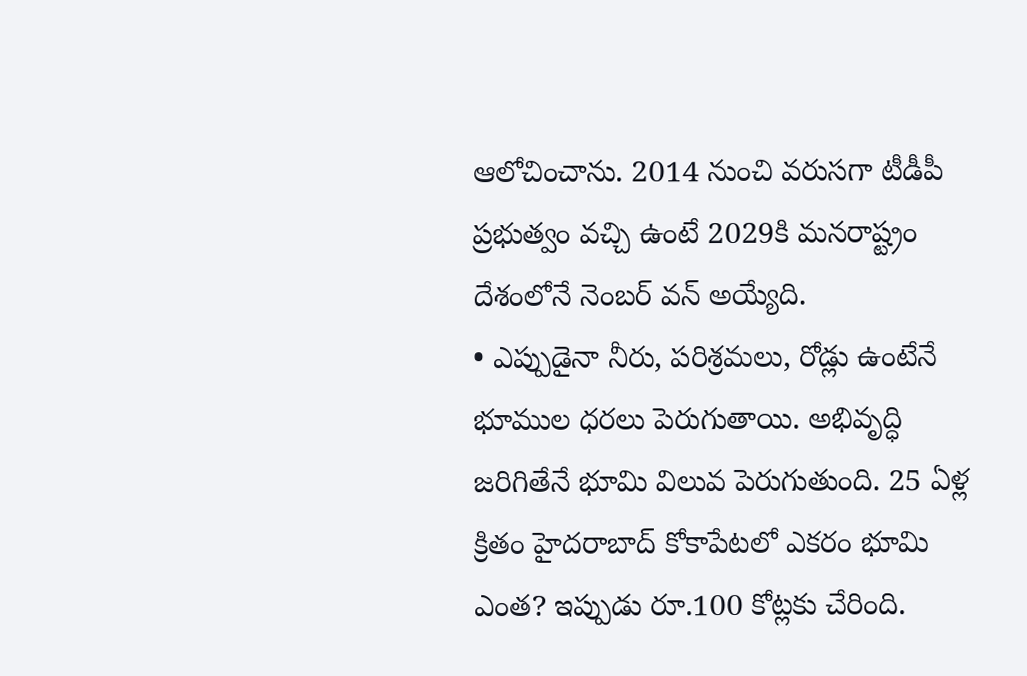ఆలోచించాను. 2014 నుంచి వరుసగా టీడీపీ ప్రభుత్వం వచ్చి ఉంటే 2029కి మనరాష్ట్రం దేశంలోనే నెంబర్ వన్ అయ్యేది.
• ఎప్పుడైనా నీరు, పరిశ్రమలు, రోడ్లు ఉంటేనే భూముల ధరలు పెరుగుతాయి. అభివృద్ధి జరిగితేనే భూమి విలువ పెరుగుతుంది. 25 ఏళ్ల క్రితం హైదరాబాద్ కోకాపేటలో ఎకరం భూమి ఎంత? ఇప్పుడు రూ.100 కోట్లకు చేరింది.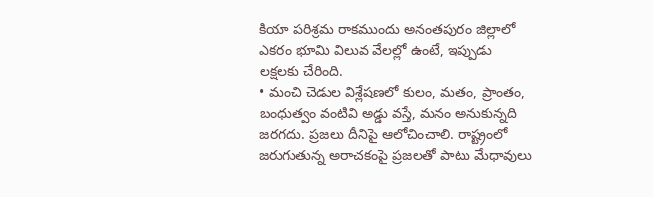కియా పరిశ్రమ రాకముందు అనంతపురం జిల్లాలో ఎకరం భూమి విలువ వేలల్లో ఉంటే, ఇప్పుడు లక్షలకు చేరింది.
• మంచి చెడుల విశ్లేషణలో కులం, మతం, ప్రాంతం, బంధుత్వం వంటివి అడ్డు వస్తే, మనం అనుకున్నది జరగదు. ప్రజలు దీనిపై ఆలోచించాలి. రాష్ట్రంలో జరుగుతున్న అరాచకంపై ప్రజలతో పాటు మేధావులు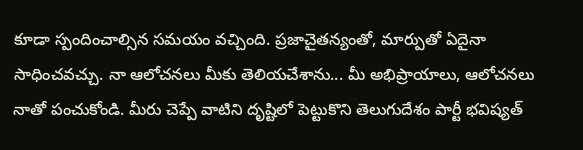కూడా స్పందించాల్సిన సమయం వచ్చింది. ప్రజాచైతన్యంతో, మార్పుతో ఏదైనా సాధించవచ్చు. నా ఆలోచనలు మీకు తెలియచేశాను... మీ అభిప్రాయాలు, ఆలోచనలు నాతో పంచుకోండి. మీరు చెప్పే వాటిని దృష్టిలో పెట్టుకొని తెలుగుదేశం పార్టీ భవిష్యత్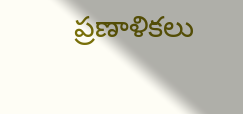ప్రణాళికలు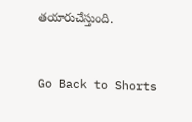తయారుచేస్తుంది.


Go Back to Shorts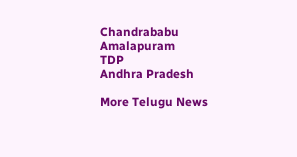Chandrababu
Amalapuram
TDP
Andhra Pradesh

More Telugu News